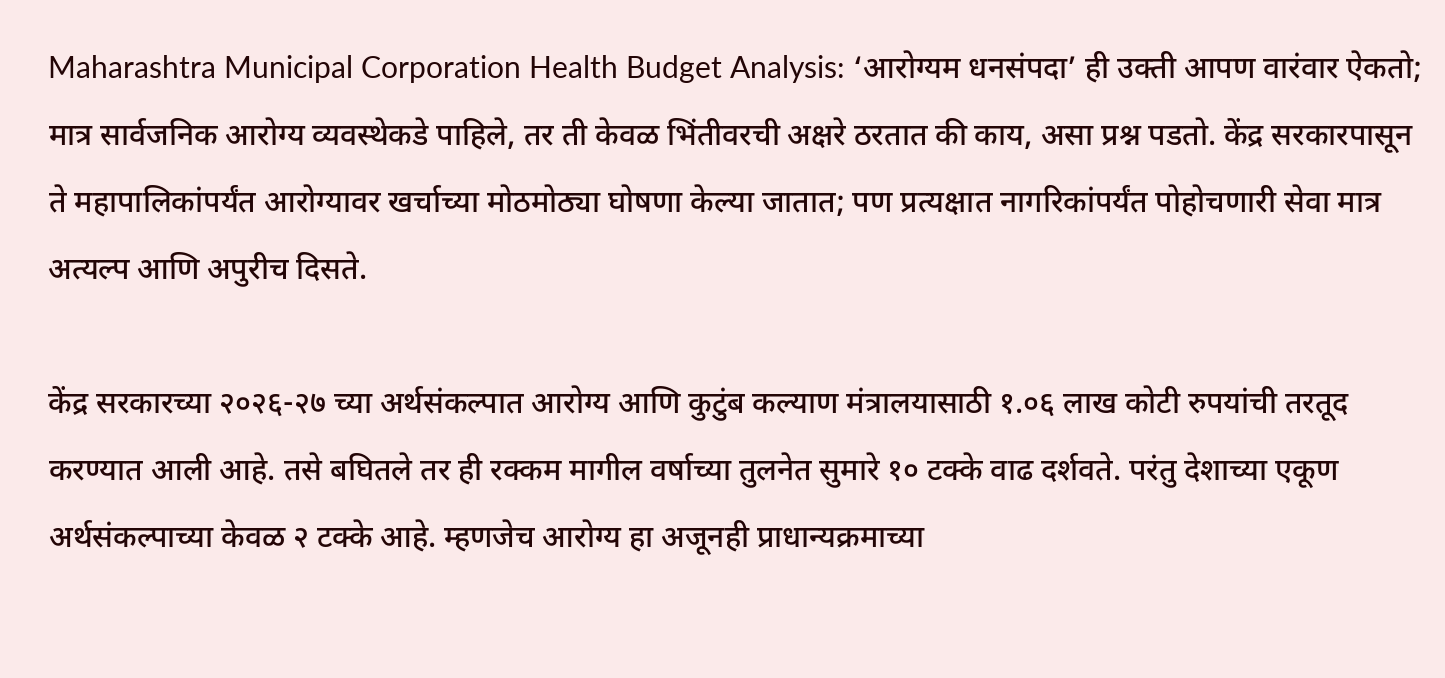Maharashtra Municipal Corporation Health Budget Analysis: ‘आरोग्यम धनसंपदा’ ही उक्ती आपण वारंवार ऐकतो; मात्र सार्वजनिक आरोग्य व्यवस्थेकडे पाहिले, तर ती केवळ भिंतीवरची अक्षरे ठरतात की काय, असा प्रश्न पडतो. केंद्र सरकारपासून ते महापालिकांपर्यंत आरोग्यावर खर्चाच्या मोठमोठ्या घोषणा केल्या जातात; पण प्रत्यक्षात नागरिकांपर्यंत पोहोचणारी सेवा मात्र अत्यल्प आणि अपुरीच दिसते.

केंद्र सरकारच्या २०२६-२७ च्या अर्थसंकल्पात आरोग्य आणि कुटुंब कल्याण मंत्रालयासाठी १.०६ लाख कोटी रुपयांची तरतूद करण्यात आली आहे. तसे बघितले तर ही रक्कम मागील वर्षाच्या तुलनेत सुमारे १० टक्के वाढ दर्शवते. परंतु देशाच्या एकूण अर्थसंकल्पाच्या केवळ २ टक्के आहे. म्हणजेच आरोग्य हा अजूनही प्राधान्यक्रमाच्या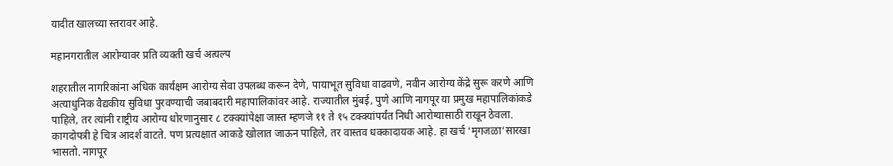यादीत खालच्या स्तरावर आहे.

महानगरातील आरोग्यावर प्रति व्यक्ती खर्च अत्यल्प

शहरातील नागरिकांना अधिक कार्यक्षम आरोग्य सेवा उपलब्ध करून देणे, पायाभूत सुविधा वाढवणे, नवीन आरोग्य केंद्रे सुरू करणे आणि अत्याधुनिक वैद्यकीय सुविधा पुरवण्याची जबाबदारी महापालिकांवर आहे. राज्यातील मुंबई, पुणे आणि नागपूर या प्रमुख महापालिकांकडे पाहिले, तर त्यांनी राष्ट्रीय आरोग्य धोरणानुसार ८ टक्क्यांपेक्षा जास्त म्हणजे ११ ते १५ टक्क्यांपर्यंत निधी आरोग्यासाठी राखून ठेवला. कागदोपत्री हे चित्र आदर्श वाटते. पण प्रत्यक्षात आकडे खोलात जाऊन पाहिले, तर वास्तव धक्कादायक आहे. हा खर्च ‘मृगजळा’सारखा भासतो. नागपूर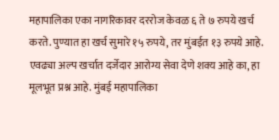महापालिका एका नागरिकावर दररोज केवळ ६ ते ७ रुपये खर्च करते. पुण्यात हा खर्च सुमारे १५ रुपये, तर मुंबईत १३ रुपये आहे. एवढ्या अल्प खर्चात दर्जेदार आरोग्य सेवा देणे शक्य आहे का, हा मूलभूत प्रश्न आहे. मुंबई महापालिका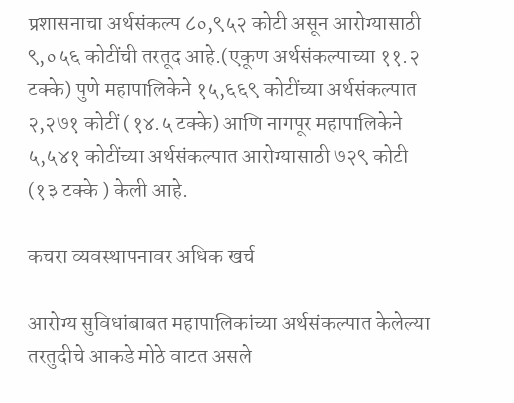प्रशासनाचा अर्थसंकल्प ८०,९५२ कोटी असून आरोग्यासाठी ९,०५६ कोटींची तरतूद आहे.(एकूण अर्थसंकल्पाच्या ११.२ टक्के) पुणे महापालिकेने १५,६६९ कोटींच्या अर्थसंकल्पात २,२७१ कोटीं (१४.५ टक्के) आणि नागपूर महापालिकेने ५,५४१ कोटींच्या अर्थसंकल्पात आरोग्यासाठी ७२९ कोटी (१३ टक्के ) केली आहे.

कचरा व्यवस्थापनावर अधिक खर्च

आरोग्य सुविधांबाबत महापालिकांच्या अर्थसंकल्पात केलेल्या तरतुदीचे आकडे मोठे वाटत असले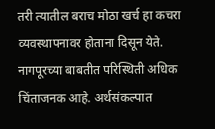तरी त्यातील बराच मोठा खर्च हा कचरा व्यवस्थापनावर होताना दिसून येते. नागपूरच्या बाबतीत परिस्थिती अधिक चिंताजनक आहे. अर्थसंकल्पात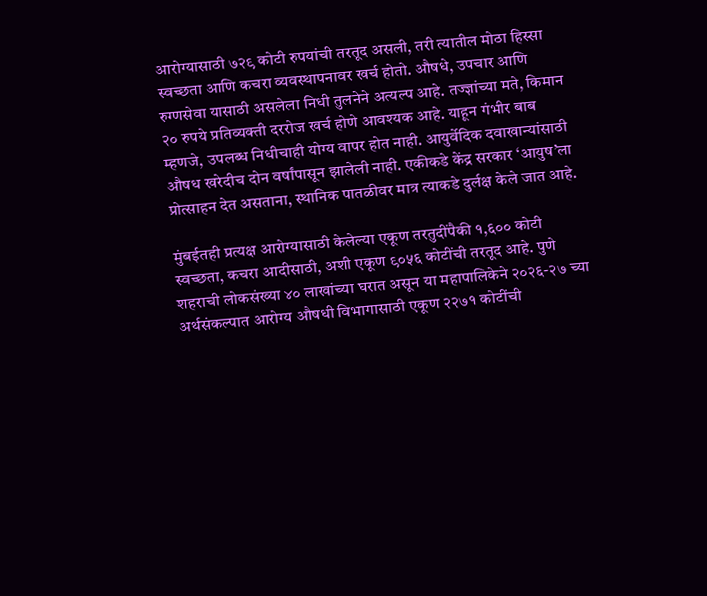आरोग्यासाठी ७२९ कोटी रुपयांची तरतूद असली, तरी त्यातील मोठा हिस्सा स्वच्छता आणि कचरा व्यवस्थापनावर खर्च होतो. औषधे, उपचार आणि रुग्णसेवा यासाठी असलेला निधी तुलनेने अत्यल्प आहे. तज्ज्ञांच्या मते, किमान २० रुपये प्रतिव्यक्ती दररोज खर्च होणे आवश्यक आहे. याहून गंभीर बाब म्हणजे, उपलब्ध निधीचाही योग्य वापर होत नाही. आयुर्वेदिक दवाखान्यांसाठी औषध खरेदीच दोन वर्षांपासून झालेली नाही. एकीकडे केंद्र सरकार ‘आयुष’ला प्रोत्साहन देत असताना, स्थानिक पातळीवर मात्र त्याकडे दुर्लक्ष केले जात आहे.

मुंबईतही प्रत्यक्ष आरोग्यासाठी केलेल्या एकूण तरतुदींपैकी १,६०० कोटी स्वच्छता, कचरा आदीसाठी, अशी एकूण ९०५६ कोटींची तरतूद आहे. पुणे शहराची लोकसंख्या ४० लाखांच्या घरात असून या महापालिकेने २०२६-२७ च्या अर्थसंकल्पात आरोग्य औषधी विभागासाठी एकूण २२७१ कोटींची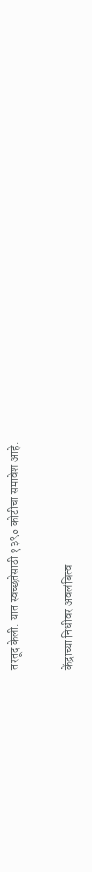तरतूद केली. यात स्वच्छतेसाठी १३९० कोटीचा समावेश आहे.

केंद्राच्या निधीवर अवलंबित्व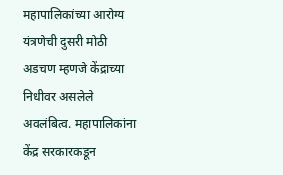महापालिकांच्या आरोग्य यंत्रणेची दुसरी मोठी अडचण म्हणजे केंद्राच्या निधीवर असलेले अवलंबित्व. महापालिकांना केंद्र सरकारकडून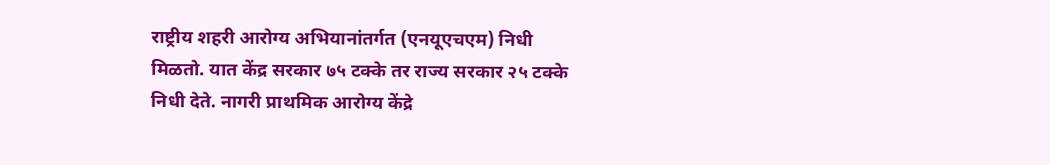राष्ट्रीय शहरी आरोग्य अभियानांतर्गत (एनयूएचएम) निधी मिळतो. यात केंद्र सरकार ७५ टक्के तर राज्य सरकार २५ टक्के निधी देते. नागरी प्राथमिक आरोग्य केंद्रे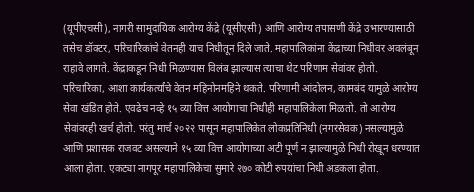(यूपीएचसी), नागरी सामुदायिक आरोग्य केंद्रे (यूसीएसी) आणि आरोग्य तपासणी केंद्रे उभारण्यासाठी तसेच डॉक्टर, परिचारिकांचे वेतनही याच निधीतून दिले जाते. महापालिकांना केंद्राच्या निधीवर अवलंबून राहावे लागते. केंद्राकडून निधी मिळण्यास विलंब झाल्यास त्याचा थेट परिणाम सेवांवर होतो. परिचारिका, आशा कार्यकर्त्यांचे वेतन महिनोनमहिने थकते. परिणामी आंदोलन, कामबंद यामुळे आरोग्य सेवा खंडित होते. एवढेच नव्हे १५ व्या वित्त आयोगाचा निधीही महापालिकेला मिळतो. तो आरोग्य सेवांवरही खर्च होतो. परंतु मार्च २०२२ पासून महापालिकेत लोकप्रतिनिधी (नगरसेवक) नसल्यामुळे आणि प्रशासक राजवट असल्याने १५ व्या वित्त आयोगाच्या अटी पूर्ण न झाल्यामुळे निधी रोखून धरण्यात आला होता. एकट्या नागपूर महापालिकेचा सुमारे २७० कोटी रुपयांचा निधी अडकला होता.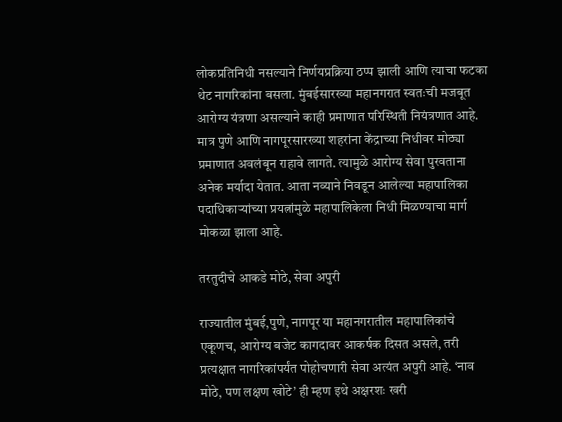लोकप्रतिनिधी नसल्याने निर्णयप्रक्रिया ठप्प झाली आणि त्याचा फटका थेट नागरिकांना बसला. मुंबईसारख्या महानगरात स्वतःची मजबूत आरोग्य यंत्रणा असल्याने काही प्रमाणात परिस्थिती नियंत्रणात आहे. मात्र पुणे आणि नागपूरसारख्या शहरांना केंद्राच्या निधीवर मोठ्या प्रमाणात अवलंबून राहावे लागते. त्यामुळे आरोग्य सेवा पुरवताना अनेक मर्यादा येतात. आता नव्याने निवडून आलेल्या महापालिका पदाधिकाऱ्यांच्या प्रयत्नांमुळे महापालिकेला निधी मिळण्याचा मार्ग मोकळा झाला आहे.

तरतुदीचे आकडे मोठे, सेवा अपुरी

राज्यातील मुंबई,पुणे, नागपूर या महानगरातील महापालिकांचे एकूणच, आरोग्य बजेट कागदावर आकर्षक दिसत असले, तरी प्रत्यक्षात नागरिकांपर्यंत पोहोचणारी सेवा अत्यंत अपुरी आहे. ‘नाव मोठे, पण लक्षण खोटे’ ही म्हण इथे अक्षरशः खरी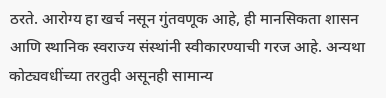ठरते. आरोग्य हा खर्च नसून गुंतवणूक आहे, ही मानसिकता शासन आणि स्थानिक स्वराज्य संस्थांनी स्वीकारण्याची गरज आहे. अन्यथा कोट्यवधींच्या तरतुदी असूनही सामान्य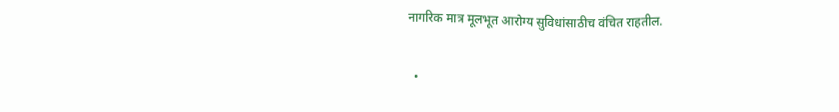नागरिक मात्र मूलभूत आरोग्य सुविधांसाठीच वंचित राहतील.

  •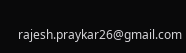rajesh.praykar26@gmail.com